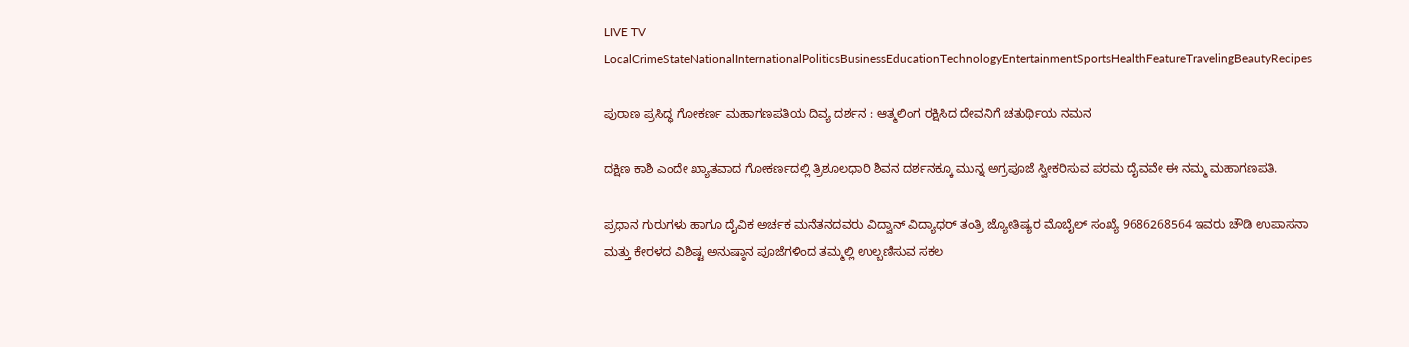LIVE TV LocalCrimeStateNationalInternationalPoliticsBusinessEducationTechnologyEntertainmentSportsHealthFeatureTravelingBeautyRecipes

ಪುರಾಣ ಪ್ರಸಿದ್ಧ ಗೋಕರ್ಣ ಮಹಾಗಣಪತಿಯ ದಿವ್ಯ ದರ್ಶನ : ಆತ್ಮಲಿಂಗ ರಕ್ಷಿಸಿದ ದೇವನಿಗೆ ಚತುರ್ಥಿಯ ನಮನ

ದಕ್ಷಿಣ ಕಾಶಿ ಎಂದೇ ಖ್ಯಾತವಾದ ಗೋಕರ್ಣದಲ್ಲಿ ತ್ರಿಶೂಲಧಾರಿ ಶಿವನ ದರ್ಶನಕ್ಕೂ ಮುನ್ನ ಅಗ್ರಪೂಜೆ ಸ್ವೀಕರಿಸುವ ಪರಮ ದೈವವೇ ಈ ನಮ್ಮ ಮಹಾಗಣಪತಿ.

ಪ್ರಧಾನ ಗುರುಗಳು ಹಾಗೂ ದೈವಿಕ ಅರ್ಚಕ ಮನೆತನದವರು ವಿದ್ವಾನ್ ವಿದ್ಯಾಧರ್ ತಂತ್ರಿ ಜ್ಯೋತಿಷ್ಯರ ಮೊಬೈಲ್ ಸಂಖ್ಯೆ 9686268564 ಇವರು ಚೌಡಿ ಉಪಾಸನಾ ಮತ್ತು ಕೇರಳದ ವಿಶಿಷ್ಟ ಅನುಷ್ಠಾನ ಪೂಜೆಗಳಿಂದ ತಮ್ಮಲ್ಲಿ ಉಲ್ಬಣಿಸುವ ಸಕಲ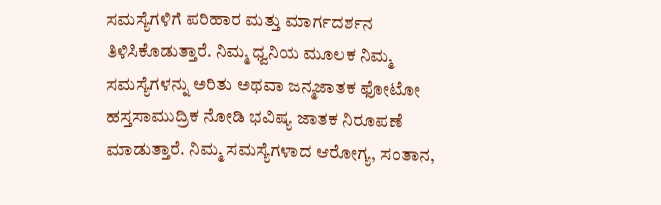ಸಮಸ್ಯೆಗಳಿಗೆ ಪರಿಹಾರ ಮತ್ತು ಮಾರ್ಗದರ್ಶನ ತಿಳಿಸಿಕೊಡುತ್ತಾರೆ. ನಿಮ್ಮ ಧ್ವನಿಯ ಮೂಲಕ ನಿಮ್ಮ ಸಮಸ್ಯೆಗಳನ್ನು ಅರಿತು ಅಥವಾ ಜನ್ಮಜಾತಕ ಫೋಟೋ ಹಸ್ತಸಾಮುದ್ರಿಕ ನೋಡಿ ಭವಿಷ್ಯ ಜಾತಕ ನಿರೂಪಣೆ ಮಾಡುತ್ತಾರೆ. ನಿಮ್ಮ ಸಮಸ್ಯೆಗಳಾದ ಆರೋಗ್ಯ, ಸಂತಾನ,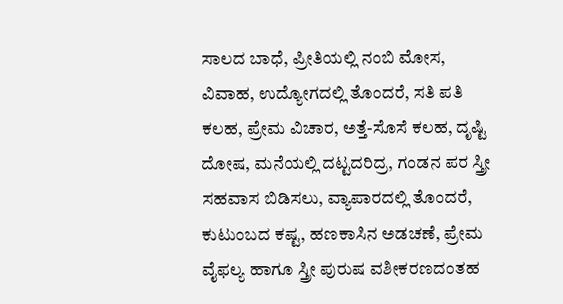ಸಾಲದ ಬಾಧೆ, ಪ್ರೀತಿಯಲ್ಲಿ ನಂಬಿ ಮೋಸ, ವಿವಾಹ, ಉದ್ಯೋಗದಲ್ಲಿ ತೊಂದರೆ, ಸತಿ ಪತಿ ಕಲಹ, ಪ್ರೇಮ ವಿಚಾರ, ಅತ್ತೆ-ಸೊಸೆ ಕಲಹ, ದೃಷ್ಟಿ ದೋಷ, ಮನೆಯಲ್ಲಿ ದಟ್ಟದರಿದ್ರ, ಗಂಡನ ಪರ ಸ್ತ್ರೀ ಸಹವಾಸ ಬಿಡಿಸಲು, ವ್ಯಾಪಾರದಲ್ಲಿ ತೊಂದರೆ, ಕುಟುಂಬದ ಕಷ್ಟ, ಹಣಕಾಸಿನ ಅಡಚಣೆ, ಪ್ರೇಮ ವೈಫಲ್ಯ ಹಾಗೂ ಸ್ತ್ರೀ ಪುರುಷ ವಶೀಕರಣದಂತಹ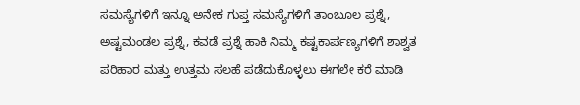ಸಮಸ್ಯೆಗಳಿಗೆ ಇನ್ನೂ ಅನೇಕ ಗುಪ್ತ ಸಮಸ್ಯೆಗಳಿಗೆ ತಾಂಬೂಲ ಪ್ರಶ್ನೆ, ಅಷ್ಟಮಂಡಲ ಪ್ರಶ್ನೆ, ಕವಡೆ ಪ್ರಶ್ನೆ ಹಾಕಿ ನಿಮ್ಮ ಕಷ್ಟಕಾರ್ಪಣ್ಯಗಳಿಗೆ ಶಾಶ್ವತ ಪರಿಹಾರ ಮತ್ತು ಉತ್ತಮ ಸಲಹೆ ಪಡೆದುಕೊಳ್ಳಲು ಈಗಲೇ ಕರೆ ಮಾಡಿ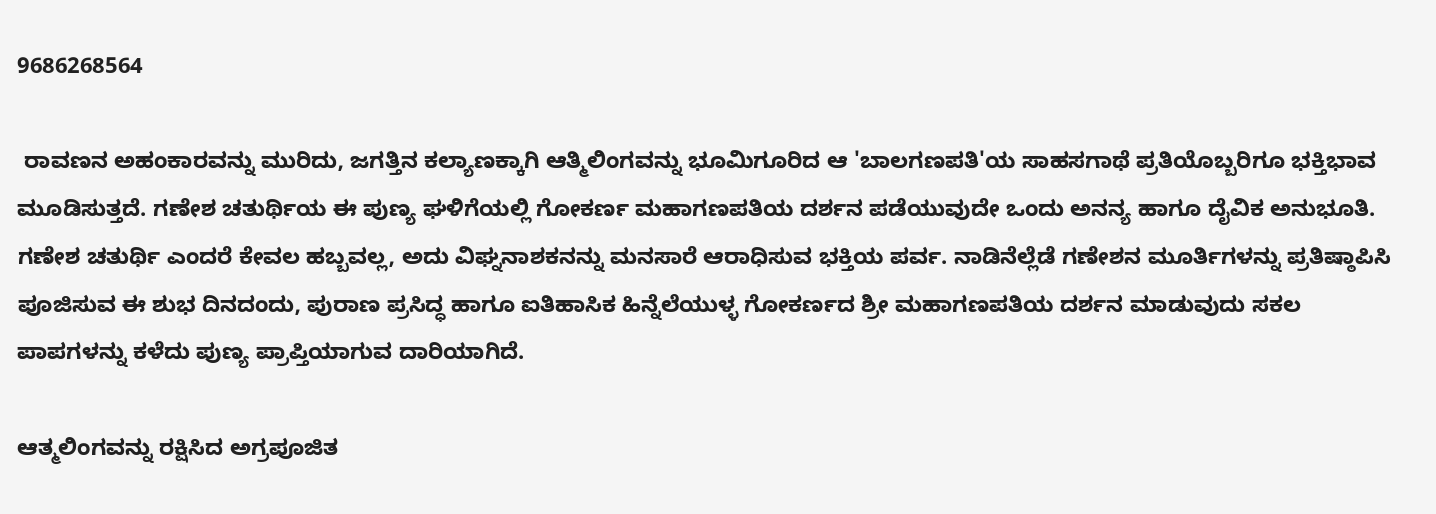9686268564

 ರಾವಣನ ಅಹಂಕಾರವನ್ನು ಮುರಿದು, ಜಗತ್ತಿನ ಕಲ್ಯಾಣಕ್ಕಾಗಿ ಆತ್ಮಿಲಿಂಗವನ್ನು ಭೂಮಿಗೂರಿದ ಆ 'ಬಾಲಗಣಪತಿ'ಯ ಸಾಹಸಗಾಥೆ ಪ್ರತಿಯೊಬ್ಬರಿಗೂ ಭಕ್ತಿಭಾವ ಮೂಡಿಸುತ್ತದೆ. ಗಣೇಶ ಚತುರ್ಥಿಯ ಈ ಪುಣ್ಯ ಘಳಿಗೆಯಲ್ಲಿ ಗೋಕರ್ಣ ಮಹಾಗಣಪತಿಯ ದರ್ಶನ ಪಡೆಯುವುದೇ ಒಂದು ಅನನ್ಯ ಹಾಗೂ ದೈವಿಕ ಅನುಭೂತಿ.
ಗಣೇಶ ಚತುರ್ಥಿ ಎಂದರೆ ಕೇವಲ ಹಬ್ಬವಲ್ಲ, ಅದು ವಿಘ್ನನಾಶಕನನ್ನು ಮನಸಾರೆ ಆರಾಧಿಸುವ ಭಕ್ತಿಯ ಪರ್ವ. ನಾಡಿನೆಲ್ಲೆಡೆ ಗಣೇಶನ ಮೂರ್ತಿಗಳನ್ನು ಪ್ರತಿಷ್ಠಾಪಿಸಿ ಪೂಜಿಸುವ ಈ ಶುಭ ದಿನದಂದು, ಪುರಾಣ ಪ್ರಸಿದ್ಧ ಹಾಗೂ ಐತಿಹಾಸಿಕ ಹಿನ್ನೆಲೆಯುಳ್ಳ ಗೋಕರ್ಣದ ಶ್ರೀ ಮಹಾಗಣಪತಿಯ ದರ್ಶನ ಮಾಡುವುದು ಸಕಲ ಪಾಪಗಳನ್ನು ಕಳೆದು ಪುಣ್ಯ ಪ್ರಾಪ್ತಿಯಾಗುವ ದಾರಿಯಾಗಿದೆ.

ಆತ್ಮಲಿಂಗವನ್ನು ರಕ್ಷಿಸಿದ ಅಗ್ರಪೂಜಿತ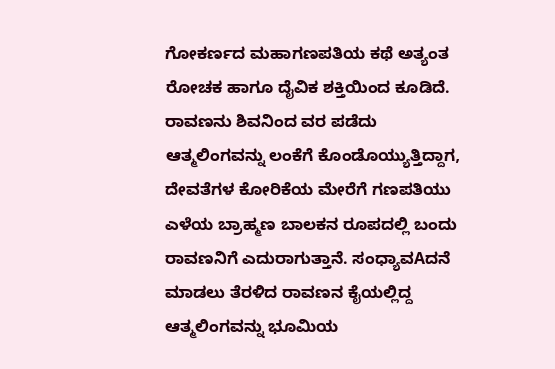ಗೋಕರ್ಣದ ಮಹಾಗಣಪತಿಯ ಕಥೆ ಅತ್ಯಂತ ರೋಚಕ ಹಾಗೂ ದೈವಿಕ ಶಕ್ತಿಯಿಂದ ಕೂಡಿದೆ. ರಾವಣನು ಶಿವನಿಂದ ವರ ಪಡೆದು ಆತ್ಮಲಿಂಗವನ್ನು ಲಂಕೆಗೆ ಕೊಂಡೊಯ್ಯುತ್ತಿದ್ದಾಗ, ದೇವತೆಗಳ ಕೋರಿಕೆಯ ಮೇರೆಗೆ ಗಣಪತಿಯು ಎಳೆಯ ಬ್ರಾಹ್ಮಣ ಬಾಲಕನ ರೂಪದಲ್ಲಿ ಬಂದು ರಾವಣನಿಗೆ ಎದುರಾಗುತ್ತಾನೆ. ಸಂಧ್ಯಾವAದನೆ ಮಾಡಲು ತೆರಳಿದ ರಾವಣನ ಕೈಯಲ್ಲಿದ್ದ ಆತ್ಮಲಿಂಗವನ್ನು ಭೂಮಿಯ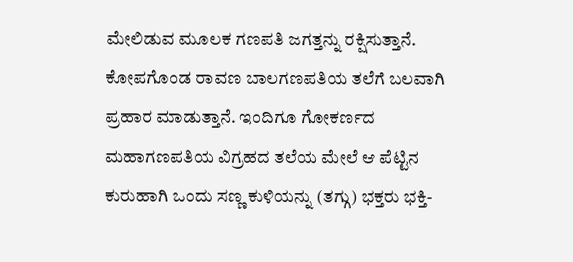ಮೇಲಿಡುವ ಮೂಲಕ ಗಣಪತಿ ಜಗತ್ತನ್ನು ರಕ್ಷಿಸುತ್ತಾನೆ. ಕೋಪಗೊಂಡ ರಾವಣ ಬಾಲಗಣಪತಿಯ ತಲೆಗೆ ಬಲವಾಗಿ ಪ್ರಹಾರ ಮಾಡುತ್ತಾನೆ. ಇಂದಿಗೂ ಗೋಕರ್ಣದ ಮಹಾಗಣಪತಿಯ ವಿಗ್ರಹದ ತಲೆಯ ಮೇಲೆ ಆ ಪೆಟ್ಟಿನ ಕುರುಹಾಗಿ ಒಂದು ಸಣ್ಣ ಕುಳಿಯನ್ನು (ತಗ್ಗು) ಭಕ್ತರು ಭಕ್ತಿ-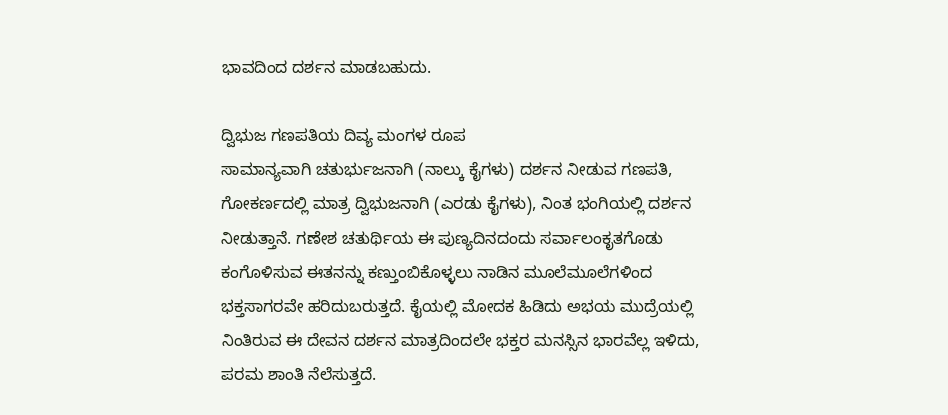ಭಾವದಿಂದ ದರ್ಶನ ಮಾಡಬಹುದು.

ದ್ವಿಭುಜ ಗಣಪತಿಯ ದಿವ್ಯ ಮಂಗಳ ರೂಪ
ಸಾಮಾನ್ಯವಾಗಿ ಚತುರ್ಭುಜನಾಗಿ (ನಾಲ್ಕು ಕೈಗಳು) ದರ್ಶನ ನೀಡುವ ಗಣಪತಿ, ಗೋಕರ್ಣದಲ್ಲಿ ಮಾತ್ರ ದ್ವಿಭುಜನಾಗಿ (ಎರಡು ಕೈಗಳು), ನಿಂತ ಭಂಗಿಯಲ್ಲಿ ದರ್ಶನ ನೀಡುತ್ತಾನೆ. ಗಣೇಶ ಚತುರ್ಥಿಯ ಈ ಪುಣ್ಯದಿನದಂದು ಸರ್ವಾಲಂಕೃತಗೊಡು ಕಂಗೊಳಿಸುವ ಈತನನ್ನು ಕಣ್ತುಂಬಿಕೊಳ್ಳಲು ನಾಡಿನ ಮೂಲೆಮೂಲೆಗಳಿಂದ ಭಕ್ತಸಾಗರವೇ ಹರಿದುಬರುತ್ತದೆ. ಕೈಯಲ್ಲಿ ಮೋದಕ ಹಿಡಿದು ಅಭಯ ಮುದ್ರೆಯಲ್ಲಿ ನಿಂತಿರುವ ಈ ದೇವನ ದರ್ಶನ ಮಾತ್ರದಿಂದಲೇ ಭಕ್ತರ ಮನಸ್ಸಿನ ಭಾರವೆಲ್ಲ ಇಳಿದು, ಪರಮ ಶಾಂತಿ ನೆಲೆಸುತ್ತದೆ.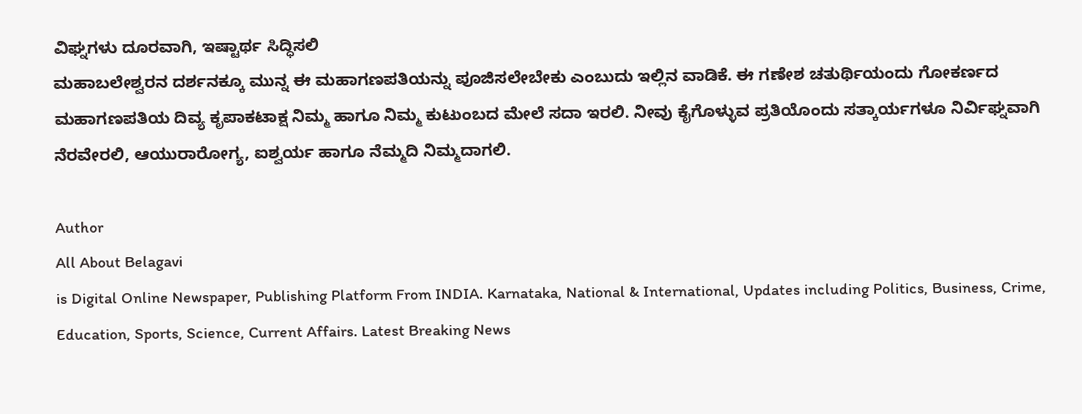ವಿಘ್ನಗಳು ದೂರವಾಗಿ, ಇಷ್ಟಾರ್ಥ ಸಿದ್ಧಿಸಲಿ
ಮಹಾಬಲೇಶ್ವರನ ದರ್ಶನಕ್ಕೂ ಮುನ್ನ ಈ ಮಹಾಗಣಪತಿಯನ್ನು ಪೂಜಿಸಲೇಬೇಕು ಎಂಬುದು ಇಲ್ಲಿನ ವಾಡಿಕೆ. ಈ ಗಣೇಶ ಚತುರ್ಥಿಯಂದು ಗೋಕರ್ಣದ ಮಹಾಗಣಪತಿಯ ದಿವ್ಯ ಕೃಪಾಕಟಾಕ್ಷ ನಿಮ್ಮ ಹಾಗೂ ನಿಮ್ಮ ಕುಟುಂಬದ ಮೇಲೆ ಸದಾ ಇರಲಿ. ನೀವು ಕೈಗೊಳ್ಳುವ ಪ್ರತಿಯೊಂದು ಸತ್ಕಾರ್ಯಗಳೂ ನಿರ್ವಿಘ್ನವಾಗಿ ನೆರವೇರಲಿ, ಆಯುರಾರೋಗ್ಯ, ಐಶ್ವರ್ಯ ಹಾಗೂ ನೆಮ್ಮದಿ ನಿಮ್ಮದಾಗಲಿ.

Author
All About Belagavi
is Digital Online Newspaper, Publishing Platform From INDIA. Karnataka, National & International, Updates including Politics, Business, Crime, Education, Sports, Science, Current Affairs. Latest Breaking News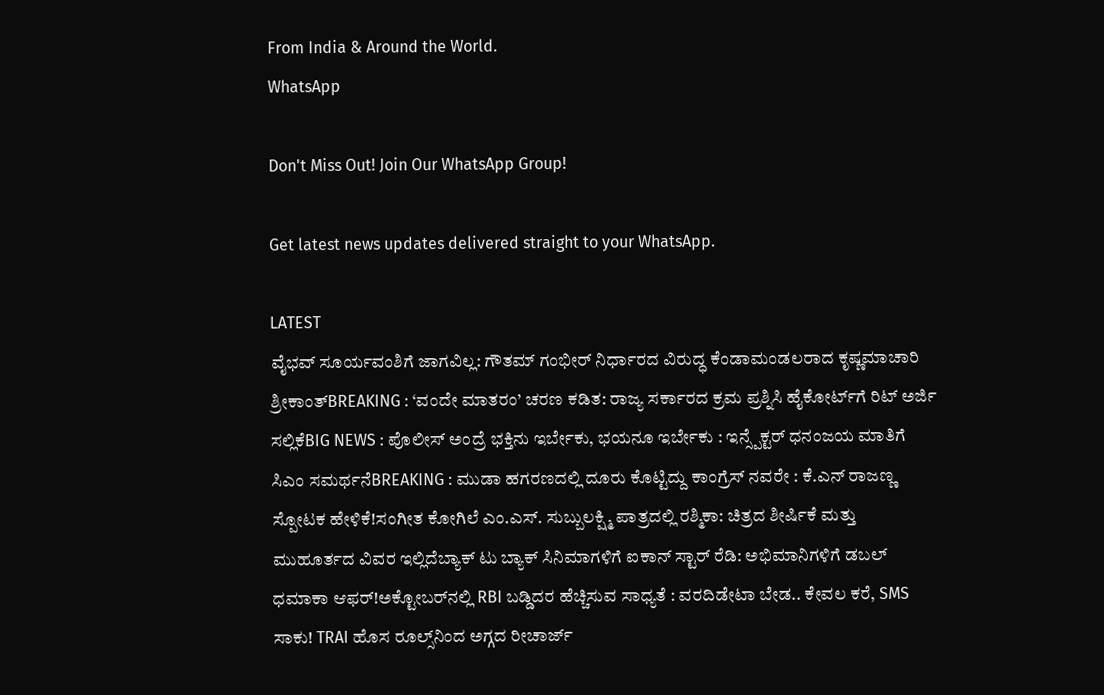From India & Around the World.
WhatsApp

Don't Miss Out! Join Our WhatsApp Group!

Get latest news updates delivered straight to your WhatsApp.

LATEST
ವೈಭವ್ ಸೂರ್ಯವಂಶಿಗೆ ಜಾಗವಿಲ್ಲ: ಗೌತಮ್ ಗಂಭೀರ್ ನಿರ್ಧಾರದ ವಿರುದ್ಧ ಕೆಂಡಾಮಂಡಲರಾದ ಕೃಷ್ಣಮಾಚಾರಿ ಶ್ರೀಕಾಂತ್BREAKING : ‘ವಂದೇ ಮಾತರಂ’ ಚರಣ ಕಡಿತ: ರಾಜ್ಯ ಸರ್ಕಾರದ ಕ್ರಮ ಪ್ರಶ್ನಿಸಿ ಹೈಕೋರ್ಟ್‌ಗೆ ರಿಟ್ ಅರ್ಜಿ ಸಲ್ಲಿಕೆBIG NEWS : ಪೊಲೀಸ್ ಅಂದ್ರೆ ಭಕ್ತಿನು ಇರ್ಬೇಕು, ಭಯನೂ ಇರ್ಬೇಕು : ಇನ್ಸ್ಪೆಕ್ಟರ್ ಧನಂಜಯ ಮಾತಿಗೆ ಸಿಎಂ ಸಮರ್ಥನೆBREAKING : ಮುಡಾ ಹಗರಣದಲ್ಲಿ ದೂರು ಕೊಟ್ಟಿದ್ದು ಕಾಂಗ್ರೆಸ್ ನವರೇ : ಕೆ.ಎನ್ ರಾಜಣ್ಣ ಸ್ಪೋಟಕ ಹೇಳಿಕೆ!ಸಂಗೀತ ಕೋಗಿಲೆ ಎಂ.ಎಸ್. ಸುಬ್ಬುಲಕ್ಷ್ಮಿ ಪಾತ್ರದಲ್ಲಿ ರಶ್ಮಿಕಾ: ಚಿತ್ರದ ಶೀರ್ಷಿಕೆ ಮತ್ತು ಮುಹೂರ್ತದ ವಿವರ ಇಲ್ಲಿದೆಬ್ಯಾಕ್ ಟು ಬ್ಯಾಕ್ ಸಿನಿಮಾಗಳಿಗೆ ಐಕಾನ್ ಸ್ಟಾರ್ ರೆಡಿ: ಅಭಿಮಾನಿಗಳಿಗೆ ಡಬಲ್ ಧಮಾಕಾ ಆಫರ್!ಅಕ್ಟೋಬರ್‌ನಲ್ಲಿ RBI ಬಡ್ಡಿದರ ಹೆಚ್ಚಿಸುವ ಸಾಧ್ಯತೆ : ವರದಿಡೇಟಾ ಬೇಡ.. ಕೇವಲ ಕರೆ, SMS ಸಾಕು! TRAI ಹೊಸ ರೂಲ್ಸ್‌ನಿಂದ ಅಗ್ಗದ ರೀಚಾರ್ಜ್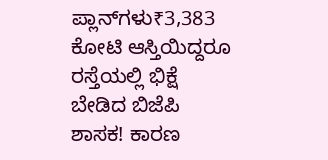ಪ್ಲಾನ್‌ಗಳು₹3,383 ಕೋಟಿ ಆಸ್ತಿಯಿದ್ದರೂ ರಸ್ತೆಯಲ್ಲಿ ಭಿಕ್ಷೆ ಬೇಡಿದ ಬಿಜೆಪಿ ಶಾಸಕ! ಕಾರಣ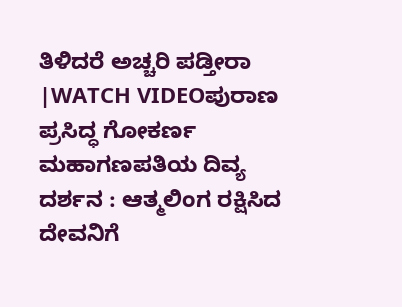ತಿಳಿದರೆ ಅಚ್ಚರಿ ಪಡ್ತೀರಾ |WATCH VIDEOಪುರಾಣ ಪ್ರಸಿದ್ಧ ಗೋಕರ್ಣ ಮಹಾಗಣಪತಿಯ ದಿವ್ಯ ದರ್ಶನ : ಆತ್ಮಲಿಂಗ ರಕ್ಷಿಸಿದ ದೇವನಿಗೆ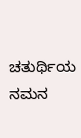ಚತುರ್ಥಿಯ ನಮನ